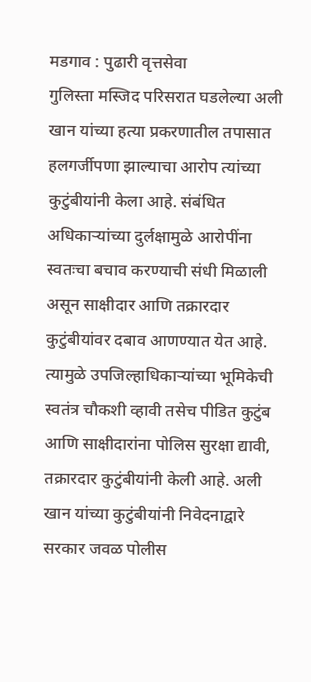मडगाव : पुढारी वृत्तसेवा
गुलिस्ता मस्जिद परिसरात घडलेल्या अली खान यांच्या हत्या प्रकरणातील तपासात हलगर्जीपणा झाल्याचा आरोप त्यांच्या कुटुंबीयांनी केला आहे. संबंधित अधिकाऱ्यांच्या दुर्लक्षामुळे आरोपींना स्वतःचा बचाव करण्याची संधी मिळाली असून साक्षीदार आणि तक्रारदार कुटुंबीयांवर दबाव आणण्यात येत आहे.
त्यामुळे उपजिल्हाधिकाऱ्यांच्या भूमिकेची स्वतंत्र चौकशी व्हावी तसेच पीडित कुटुंब आणि साक्षीदारांना पोलिस सुरक्षा द्यावी, तक्रारदार कुटुंबीयांनी केली आहे. अली खान यांच्या कुटुंबीयांनी निवेदनाद्वारे सरकार जवळ पोलीस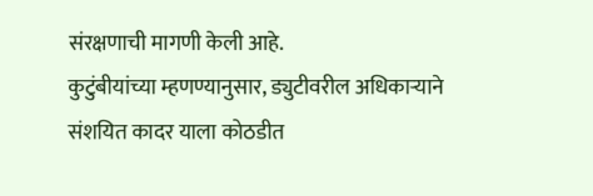संरक्षणाची मागणी केली आहे.
कुटुंबीयांच्या म्हणण्यानुसार, ड्युटीवरील अधिकाऱ्याने संशयित कादर याला कोठडीत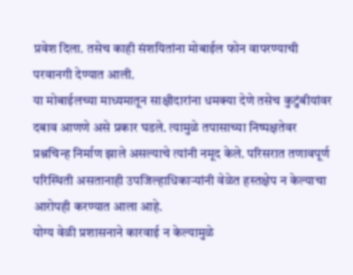प्रवेश दिला. तसेच काही संशयितांना मोबाईल फोन वापरण्याची परवानगी देण्यात आली.
या मोबाईलच्या माध्यमातून साक्षीदारांना धमक्या देणे तसेच कुटुंबीयांवर दबाव आणणे असे प्रकार घडले. त्यामुळे तपासाच्या निष्पक्षतेवर प्रश्नचिन्ह निर्माण झाले असल्याचे त्यांनी नमूद केले. परिसरात तणावपूर्ण परिस्थिती असतानाही उपजिल्हाधिकाऱ्यांनी वेळेत हस्तक्षेप न केल्याचा आरोपही करण्यात आला आहे.
योग्य वेळी प्रशासनाने कारवाई न केल्यामुळे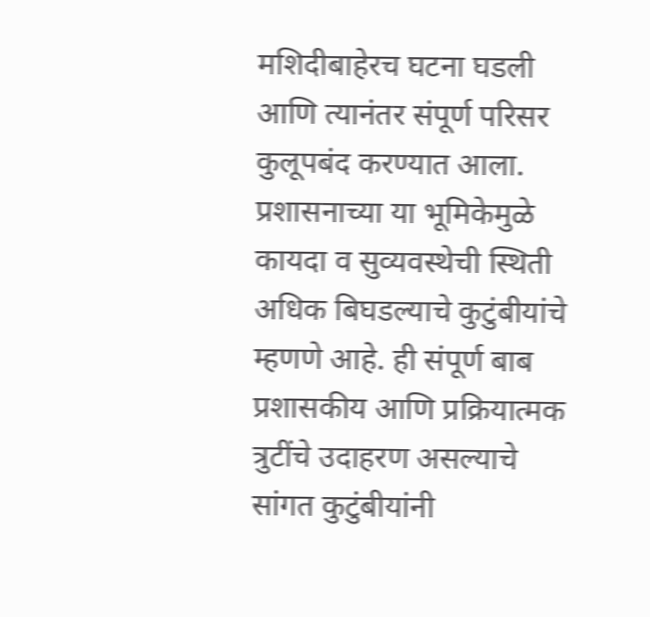मशिदीबाहेरच घटना घडली आणि त्यानंतर संपूर्ण परिसर कुलूपबंद करण्यात आला. प्रशासनाच्या या भूमिकेमुळे कायदा व सुव्यवस्थेची स्थिती अधिक बिघडल्याचे कुटुंबीयांचे म्हणणे आहे. ही संपूर्ण बाब प्रशासकीय आणि प्रक्रियात्मक त्रुटींचे उदाहरण असल्याचे सांगत कुटुंबीयांनी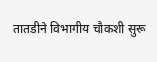तातडीने विभागीय चौकशी सुरू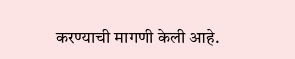करण्याची मागणी केली आहे.